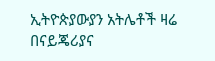ኢትዮጵያውያን አትሌቶች ዛሬ በናይጄሪያና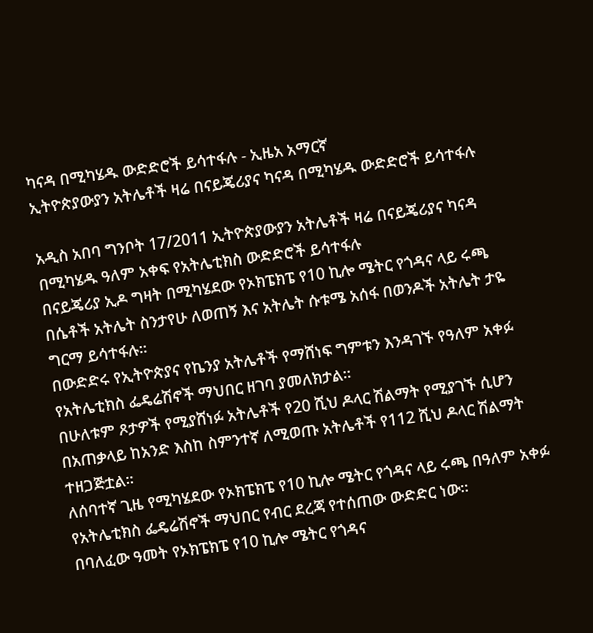ካናዳ በሚካሄዱ ውድድሮች ይሳተፋሉ - ኢዜአ አማርኛ
ኢትዮጵያውያን አትሌቶች ዛሬ በናይጄሪያና ካናዳ በሚካሄዱ ውድድሮች ይሳተፋሉ

አዲስ አበባ ግንቦት 17/2011 ኢትዮጵያውያን አትሌቶች ዛሬ በናይጄሪያና ካናዳ በሚካሄዱ ዓለም አቀፍ የአትሌቲክስ ውድድሮች ይሳተፋሉ
በናይጄሪያ ኢዶ ግዛት በሚካሄደው የኦክፔክፔ የ10 ኪሎ ሜትር የጎዳና ላይ ሩጫ በሴቶች አትሌት ስንታየሁ ለወጠኝ እና አትሌት ሱቱሜ አሰፋ በወንዶች አትሌት ታዬ ግርማ ይሳተፋሉ።
በውድድሩ የኢትዮጵያና የኬንያ አትሌቶች የማሸነፍ ግምቱን እንዳገኙ የዓለም አቀፉ የአትሌቲክስ ፌዴሬሽኖች ማህበር ዘገባ ያመለክታል።
በሁለቱም ጾታዎች የሚያሸነፉ አትሌቶች የ20 ሺህ ዶላር ሽልማት የሚያገኙ ሲሆን በአጠቃላይ ከአንድ እስከ ስምንተኛ ለሚወጡ አትሌቶች የ112 ሺህ ዶላር ሽልማት ተዘጋጅቷል።
ለሰባተኛ ጊዜ የሚካሄደው የኦክፔክፔ የ10 ኪሎ ሜትር የጎዳና ላይ ሩጫ በዓለም አቀፉ የአትሌቲክስ ፌዴሬሽኖች ማህበር የብር ደረጃ የተሰጠው ውድድር ነው።
በባለፈው ዓመት የኦክፔክፔ የ10 ኪሎ ሜትር የጎዳና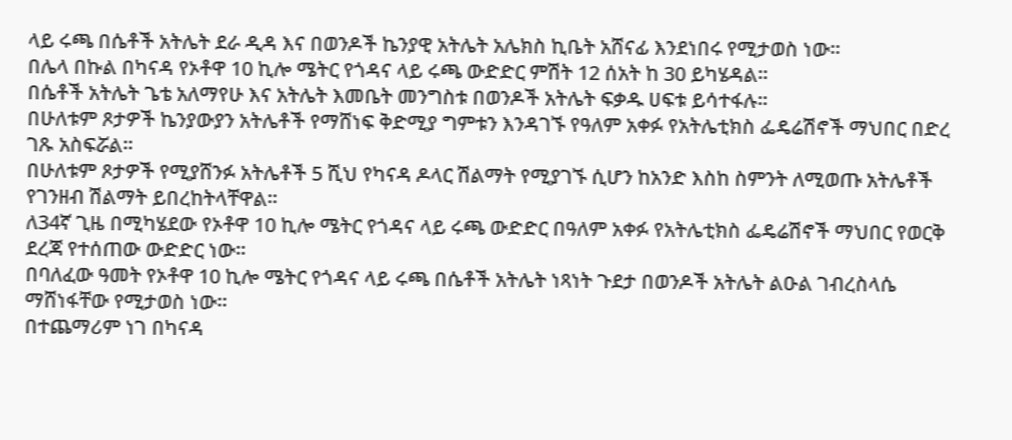ላይ ሩጫ በሴቶች አትሌት ደራ ዲዳ እና በወንዶች ኬንያዊ አትሌት አሌክስ ኪቤት አሸናፊ እንደነበሩ የሚታወስ ነው።
በሌላ በኩል በካናዳ የኦቶዋ 10 ኪሎ ሜትር የጎዳና ላይ ሩጫ ውድድር ምሽት 12 ሰአት ከ 30 ይካሄዳል።
በሴቶች አትሌት ጌቴ አለማየሁ እና አትሌት እመቤት መንግስቱ በወንዶች አትሌት ፍቃዱ ሀፍቱ ይሳተፋሉ።
በሁለቱም ጾታዎች ኬንያውያን አትሌቶች የማሸነፍ ቅድሚያ ግምቱን እንዳገኙ የዓለም አቀፉ የአትሌቲክስ ፌዴሬሽኖች ማህበር በድረ ገጹ አስፍሯል።
በሁለቱም ጾታዎች የሚያሸንፉ አትሌቶች 5 ሺህ የካናዳ ዶላር ሽልማት የሚያገኙ ሲሆን ከአንድ እስከ ስምንት ለሚወጡ አትሌቶች የገንዘብ ሽልማት ይበረከትላቸዋል።
ለ34ኛ ጊዜ በሚካሄደው የኦቶዋ 10 ኪሎ ሜትር የጎዳና ላይ ሩጫ ውድድር በዓለም አቀፉ የአትሌቲክስ ፌዴሬሽኖች ማህበር የወርቅ ደረጃ የተሰጠው ውድድር ነው።
በባለፈው ዓመት የኦቶዋ 10 ኪሎ ሜትር የጎዳና ላይ ሩጫ በሴቶች አትሌት ነጻነት ጉደታ በወንዶች አትሌት ልዑል ገብረስላሴ ማሸነፋቸው የሚታወስ ነው።
በተጨማሪም ነገ በካናዳ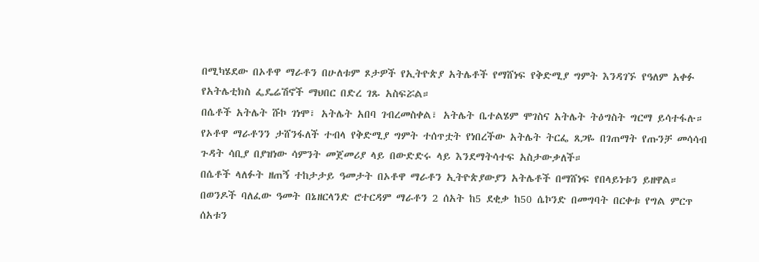በሚካሄደው በኦቶዋ ማራቶን በሁለቱም ጾታዎች የኢትዮጵያ አትሌቶች የማሸነፍ የቅድሚያ ግምት እንዳገኙ የዓለም አቀፉ የአትሌቲክስ ፌዴሬሽኖች ማህበር በድረ ገጹ አስፍሯል።
በሴቶች አትሌት ሹኮ ገነሞ፣ አትሌት አበባ ገብረመስቀል፣ አትሌት ቤተልሄም ሞገስና አትሌት ትዕግስት ግርማ ይሳተፋሉ።
የኦቶዋ ማራቶንን ታሸንፋለች ተብላ የቅድሚያ ግምት ተሰጥቷት የነበረችው አትሌት ትርፌ ጸጋዬ በገጠማት የጡንቻ መሳሳብ ጉዳት ሳቢያ በያዝነው ሳምንት መጀመሪያ ላይ በውድድሩ ላይ እንደማትሳተፍ አስታውቃለች።
በሴቶች ላለፉት ዘጠኝ ተከታታይ ዓመታት በኦቶዋ ማራቶን ኢትዮጵያውያን አትሌቶች በማሸነፍ የበላይነቱን ይዘዋል።
በወንዶች ባለፈው ዓመት በኔዘርላንድ ሮተርዳም ማራቶን 2 ሰአት ከ5 ደቂቃ ከ50 ሴኮንድ በመግባት በርቀቱ የግል ምርጥ ሰአቱን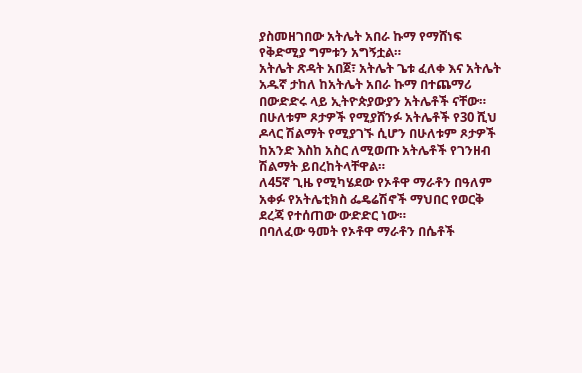ያስመዘገበው አትሌት አበራ ኩማ የማሸነፍ የቅድሚያ ግምቱን አግኝቷል።
አትሌት ጽዳት አበጀ፣ አትሌት ጌቱ ፈለቀ እና አትሌት አዱኛ ታከለ ከአትሌት አበራ ኩማ በተጨማሪ በውድድሩ ላይ ኢትዮጵያውያን አትሌቶች ናቸው።
በሁለቱም ጾታዎች የሚያሸንፉ አትሌቶች የ30 ሺህ ዶላር ሽልማት የሚያገኙ ሲሆን በሁለቱም ጾታዎች ከአንድ እስከ አስር ለሚወጡ አትሌቶች የገንዘብ ሽልማት ይበረከትላቸዋል።
ለ45ኛ ጊዜ የሚካሄደው የኦቶዋ ማራቶን በዓለም አቀፉ የአትሌቲክስ ፌዴሬሽኖች ማህበር የወርቅ ደረጃ የተሰጠው ውድድር ነው።
በባለፈው ዓመት የኦቶዋ ማራቶን በሴቶች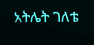አትሌት ገለቴ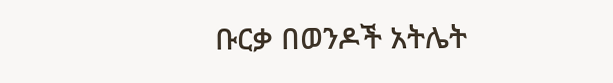ቡርቃ በወንዶች አትሌት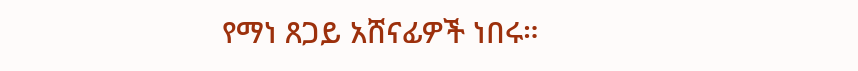የማነ ጸጋይ አሸናፊዎች ነበሩ።